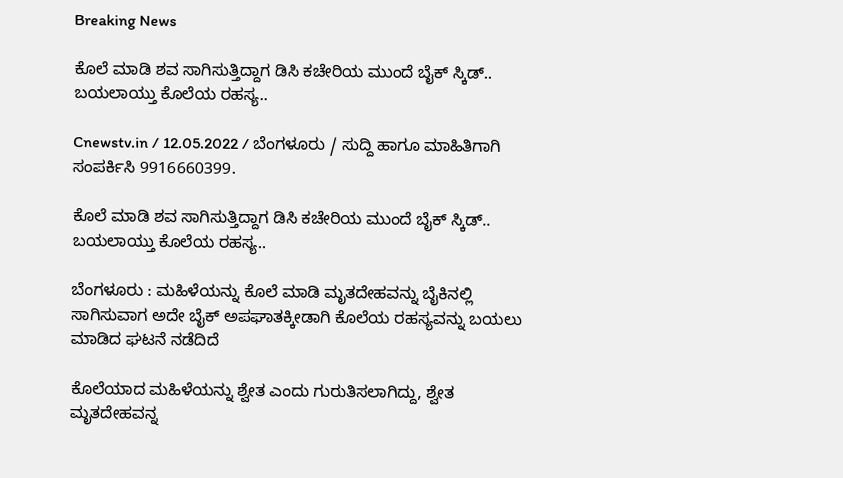Breaking News

ಕೊಲೆ ಮಾಡಿ ಶವ ಸಾಗಿಸುತ್ತಿದ್ದಾಗ ಡಿಸಿ ಕಚೇರಿಯ ಮುಂದೆ ಬೈಕ್ ಸ್ಕಿಡ್.. ಬಯಲಾಯ್ತು ಕೊಲೆಯ ರಹಸ್ಯ..

Cnewstv.in / 12.05.2022 / ಬೆಂಗಳೂರು / ಸುದ್ದಿ ಹಾಗೂ ಮಾಹಿತಿಗಾಗಿ ಸಂಪರ್ಕಿಸಿ 9916660399.

ಕೊಲೆ ಮಾಡಿ ಶವ ಸಾಗಿಸುತ್ತಿದ್ದಾಗ ಡಿಸಿ ಕಚೇರಿಯ ಮುಂದೆ ಬೈಕ್ ಸ್ಕಿಡ್.. ಬಯಲಾಯ್ತು ಕೊಲೆಯ ರಹಸ್ಯ..

ಬೆಂಗಳೂರು : ಮಹಿಳೆಯನ್ನು ಕೊಲೆ ಮಾಡಿ ಮೃತದೇಹವನ್ನು ಬೈಕಿನಲ್ಲಿ ಸಾಗಿಸುವಾಗ ಅದೇ ಬೈಕ್ ಅಪಘಾತಕ್ಕೀಡಾಗಿ ಕೊಲೆಯ ರಹಸ್ಯವನ್ನು ಬಯಲು ಮಾಡಿದ ಘಟನೆ ನಡೆದಿದೆ

ಕೊಲೆಯಾದ ಮಹಿಳೆಯನ್ನು ಶ್ವೇತ ಎಂದು ಗುರುತಿಸಲಾಗಿದ್ದು, ಶ್ವೇತ ಮೃತದೇಹವನ್ನ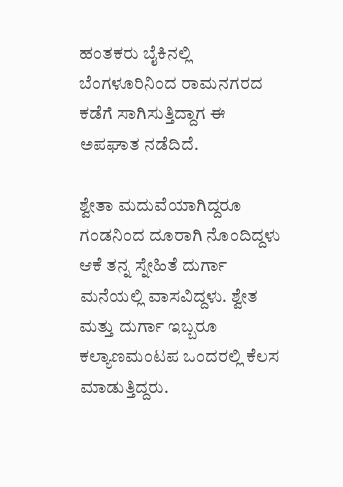ಹಂತಕರು ಬೈಕಿನಲ್ಲಿ ಬೆಂಗಳೂರಿನಿಂದ ರಾಮನಗರದ ಕಡೆಗೆ ಸಾಗಿಸುತ್ತಿದ್ದಾಗ ಈ ಅಪಘಾತ ನಡೆದಿದೆ.

ಶ್ವೇತಾ ಮದುವೆಯಾಗಿದ್ದರೂ ಗಂಡನಿಂದ ದೂರಾಗಿ ನೊಂದಿದ್ದಳು ಆಕೆ ತನ್ನ ಸ್ನೇಹಿತೆ ದುರ್ಗಾ ಮನೆಯಲ್ಲಿ ವಾಸವಿದ್ದಳು. ಶ್ವೇತ ಮತ್ತು ದುರ್ಗಾ ಇಬ್ಬರೂ ಕಲ್ಯಾಣಮಂಟಪ ಒಂದರಲ್ಲಿ ಕೆಲಸ ಮಾಡುತ್ತಿದ್ದರು.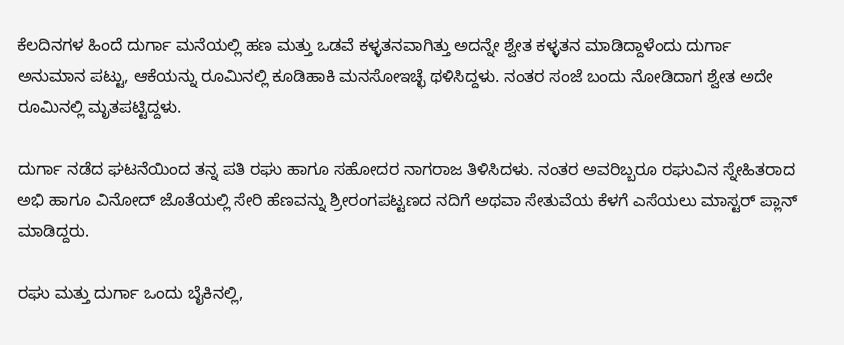ಕೆಲದಿನಗಳ ಹಿಂದೆ ದುರ್ಗಾ ಮನೆಯಲ್ಲಿ ಹಣ ಮತ್ತು ಒಡವೆ ಕಳ್ಳತನವಾಗಿತ್ತು ಅದನ್ನೇ ಶ್ವೇತ ಕಳ್ಳತನ ಮಾಡಿದ್ದಾಳೆಂದು ದುರ್ಗಾ ಅನುಮಾನ ಪಟ್ಟು, ಆಕೆಯನ್ನು ರೂಮಿನಲ್ಲಿ ಕೂಡಿಹಾಕಿ ಮನಸೋಇಚ್ಛೆ ಥಳಿಸಿದ್ದಳು. ನಂತರ ಸಂಜೆ ಬಂದು ನೋಡಿದಾಗ ಶ್ವೇತ ಅದೇ ರೂಮಿನಲ್ಲಿ ಮೃತಪಟ್ಟಿದ್ದಳು.

ದುರ್ಗಾ ನಡೆದ ಘಟನೆಯಿಂದ ತನ್ನ ಪತಿ ರಘು ಹಾಗೂ ಸಹೋದರ ನಾಗರಾಜ ತಿಳಿಸಿದಳು. ನಂತರ ಅವರಿಬ್ಬರೂ ರಘುವಿನ ಸ್ನೇಹಿತರಾದ ಅಭಿ ಹಾಗೂ ವಿನೋದ್ ಜೊತೆಯಲ್ಲಿ ಸೇರಿ ಹೆಣವನ್ನು ಶ್ರೀರಂಗಪಟ್ಟಣದ ನದಿಗೆ ಅಥವಾ ಸೇತುವೆಯ ಕೆಳಗೆ ಎಸೆಯಲು ಮಾಸ್ಟರ್ ಪ್ಲಾನ್ ಮಾಡಿದ್ದರು.

ರಘು ಮತ್ತು ದುರ್ಗಾ ಒಂದು ಬೈಕಿನಲ್ಲಿ,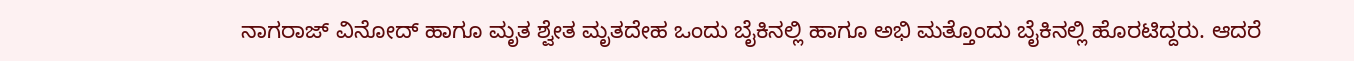ನಾಗರಾಜ್ ವಿನೋದ್ ಹಾಗೂ ಮೃತ ಶ್ವೇತ ಮೃತದೇಹ ಒಂದು ಬೈಕಿನಲ್ಲಿ ಹಾಗೂ ಅಭಿ ಮತ್ತೊಂದು ಬೈಕಿನಲ್ಲಿ ಹೊರಟಿದ್ದರು. ಆದರೆ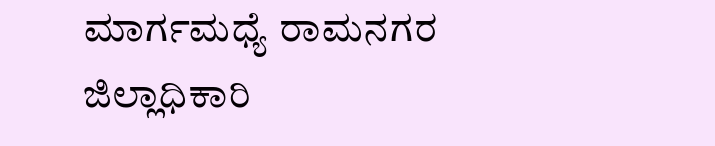ಮಾರ್ಗಮಧ್ಯೆ ರಾಮನಗರ ಜಿಲ್ಲಾಧಿಕಾರಿ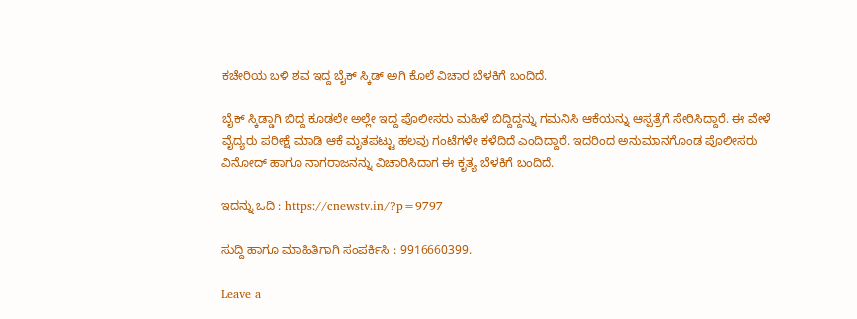ಕಚೇರಿಯ ಬಳಿ ಶವ ಇದ್ದ ಬೈಕ್ ಸ್ಕಿಡ್ ಅಗಿ ಕೊಲೆ ವಿಚಾರ ಬೆಳಕಿಗೆ ಬಂದಿದೆ.

ಬೈಕ್ ಸ್ಕಿಡ್ಡಾಗಿ ಬಿದ್ದ ಕೂಡಲೇ ಅಲ್ಲೇ ಇದ್ದ ಪೊಲೀಸರು ಮಹಿಳೆ ಬಿದ್ದಿದ್ದನ್ನು ಗಮನಿಸಿ ಆಕೆಯನ್ನು ಆಸ್ಪತ್ರೆಗೆ ಸೇರಿಸಿದ್ದಾರೆ. ಈ ವೇಳೆ ವೈದ್ಯರು ಪರೀಕ್ಷೆ ಮಾಡಿ ಆಕೆ ಮೃತಪಟ್ಟು ಹಲವು ಗಂಟೆಗಳೇ ಕಳೆದಿದೆ ಎಂದಿದ್ದಾರೆ. ಇದರಿಂದ ಅನುಮಾನಗೊಂಡ ಪೊಲೀಸರು ವಿನೋದ್ ಹಾಗೂ ನಾಗರಾಜನನ್ನು ವಿಚಾರಿಸಿದಾಗ ಈ ಕೃತ್ಯ ಬೆಳಕಿಗೆ ಬಂದಿದೆ.

ಇದನ್ನು ಒದಿ : https://cnewstv.in/?p=9797

ಸುದ್ದಿ ಹಾಗೂ ಮಾಹಿತಿಗಾಗಿ ಸಂಪರ್ಕಿಸಿ : 9916660399.

Leave a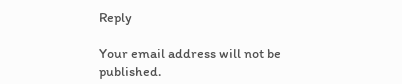Reply

Your email address will not be published.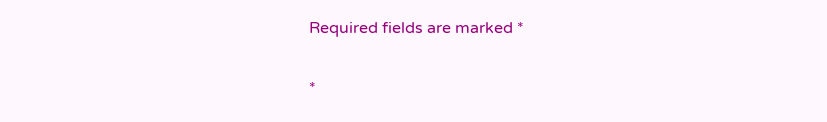Required fields are marked *

*